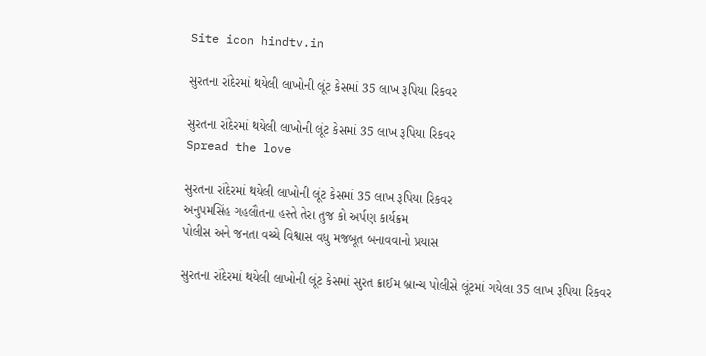Site icon hindtv.in

સુરતના રાંદેરમાં થયેલી લાખોની લૂંટ કેસમાં 35 લાખ રૂપિયા રિકવર

સુરતના રાંદેરમાં થયેલી લાખોની લૂંટ કેસમાં 35 લાખ રૂપિયા રિકવર
Spread the love

સુરતના રાંદેરમાં થયેલી લાખોની લૂંટ કેસમાં 35 લાખ રૂપિયા રિકવર
અનુપમસિંહ ગહલૌતના હસ્તે તેરા તુજ કો અર્પણ કાર્યક્રમ
પોલીસ અને જનતા વચ્ચે વિશ્વાસ વધુ મજબૂત બનાવવાનો પ્રયાસ

સુરતના રાંદેરમાં થયેલી લાખોની લૂંટ કેસમાં સુરત ક્રાઈમ બ્રાન્ચ પોલીસે લૂંટમાં ગયેલા 35 લાખ રૂપિયા રિકવર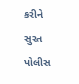કરીને સુરત પોલીસ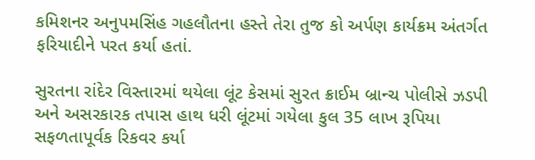કમિશનર અનુપમસિંહ ગહલૌતના હસ્તે તેરા તુજ કો અર્પણ કાર્યક્રમ અંતર્ગત ફરિયાદીને પરત કર્યા હતાં.

સુરતના રાંદેર વિસ્તારમાં થયેલા લૂંટ કેસમાં સુરત ક્રાઈમ બ્રાન્ચ પોલીસે ઝડપી અને અસરકારક તપાસ હાથ ધરી લૂંટમાં ગયેલા કુલ 35 લાખ રૂપિયા સફળતાપૂર્વક રિકવર કર્યા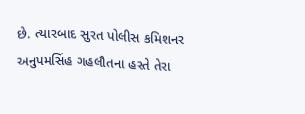છે. ત્યારબાદ સુરત પોલીસ કમિશનર અનુપમસિંહ ગહલૌતના હસ્તે તેરા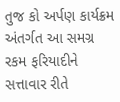તુજ કો અર્પણ કાર્યક્રમ અંતર્ગત આ સમગ્ર રકમ ફરિયાદીને સત્તાવાર રીતે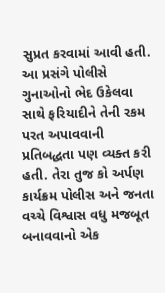સુપ્રત કરવામાં આવી હતી. આ પ્રસંગે પોલીસે ગુનાઓનો ભેદ ઉકેલવા સાથે ફરિયાદીને તેની રકમ પરત અપાવવાની પ્રતિબદ્ધતા પણ વ્યક્ત કરી હતી. તેરા તુજ કો અર્પણ કાર્યક્રમ પોલીસ અને જનતા વચ્ચે વિશ્વાસ વધુ મજબૂત બનાવવાનો એક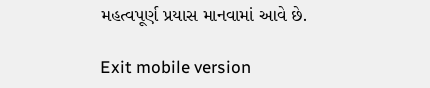મહત્વપૂર્ણ પ્રયાસ માનવામાં આવે છે.

Exit mobile version